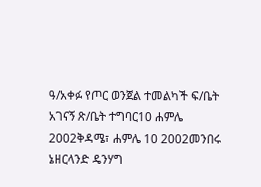ዓ/አቀፉ የጦር ወንጀል ተመልካች ፍ/ቤት አገናኝ ጽ/ቤት ተግባር10 ሐምሌ 2002ቅዳሜ፣ ሐምሌ 10 2002መንበሩ ኔዘርላንድ ዴንሃግ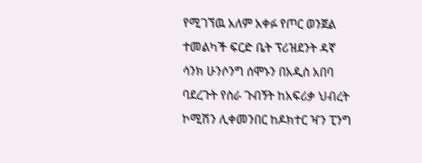የሚገኘዉ አለም አቀፉ የጦር ወንጀል ተመልካች ፍርድ ቤት ፕሪዝደንት ዳኛ ሳንክ ሁንሶንግ ሰሞኑን በአዲስ አበባ ባደረጉት የስራ ጉብኝት ከአፍሪቃ ህብረት ኮሚሽን ሊቀመንበር ከዶክተር ዣን ፒንግ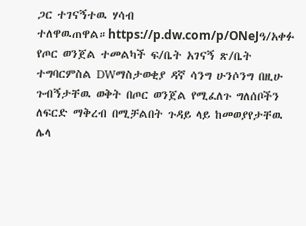ጋር ተገናኝተዉ ሃሳብ ተለዋዉጠዋል።https://p.dw.com/p/ONeJዓ/አቀፉ የጦር ወንጀል ተመልካች ፍ/ቤት አገናኝ ጽ/ቤት ተግባርምስል DWማስታወቂያ ዳኛ ሳንግ ሁንሶንግ በዚሁ ጉብኝታቸዉ ወቅት በጦር ወንጀል የሚፈለጉ ግለሰቦችን ለፍርድ ማቅረብ በሚቻልበት ጉዳይ ላይ ከመወያየታቸዉ ሌላ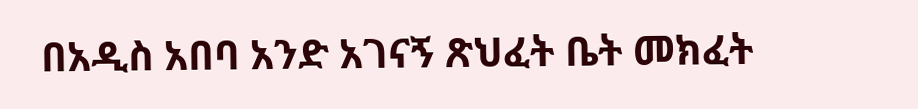በአዲስ አበባ አንድ አገናኝ ጽህፈት ቤት መክፈት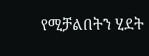የሚቻልበትን ሂደት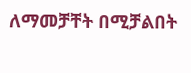ለማመቻቸት በሚቻልበት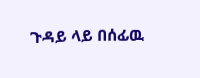ጉዳይ ላይ በሰፊዉ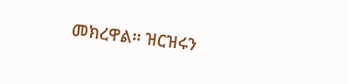መክረዋል። ዝርዝሩን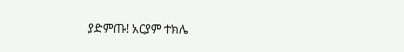ያድምጡ! አርያም ተክሌ